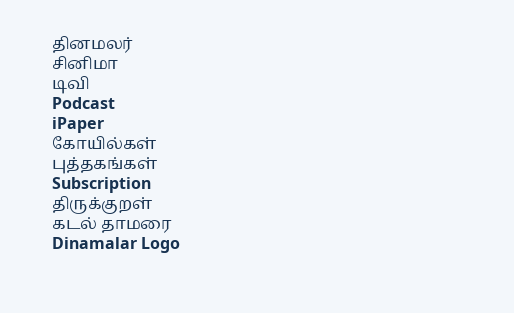தினமலர்
சினிமா
டிவி
Podcast
iPaper
கோயில்கள்
புத்தகங்கள்
Subscription
திருக்குறள்
கடல் தாமரை
Dinamalar Logo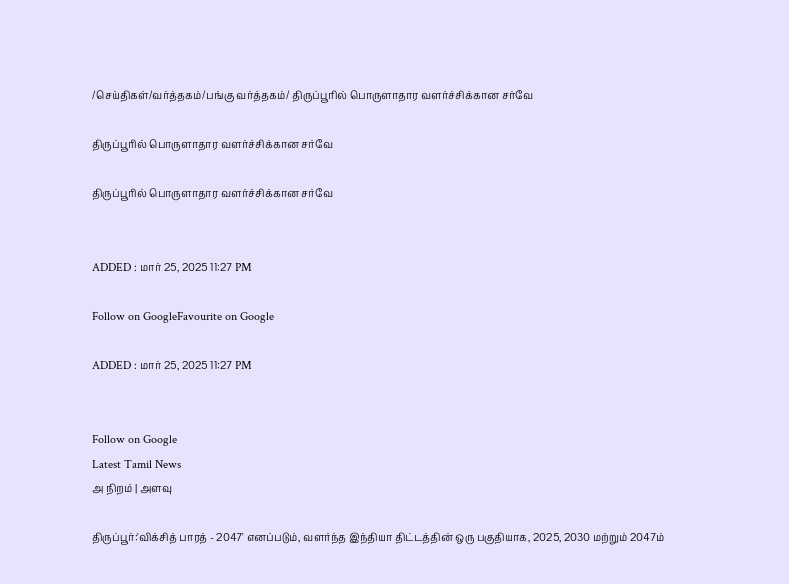/செய்திகள்/வர்த்தகம்/பங்கு வர்த்தகம்/ திருப்பூரில் பொருளாதார வளர்ச்சிக்கான சர்வே

திருப்பூரில் பொருளாதார வளர்ச்சிக்கான சர்வே

திருப்பூரில் பொருளாதார வளர்ச்சிக்கான சர்வே


ADDED : மார் 25, 2025 11:27 PM

Follow on GoogleFavourite on Google

ADDED : மார் 25, 2025 11:27 PM


Follow on Google
Latest Tamil News
அ நிறம் | அளவு

திருப்பூர்:'விக்சித் பாரத் - 2047' எனப்படும், வளர்ந்த இந்தியா திட்டத்தின் ஒரு பகுதியாக, 2025, 2030 மற்றும் 2047ம்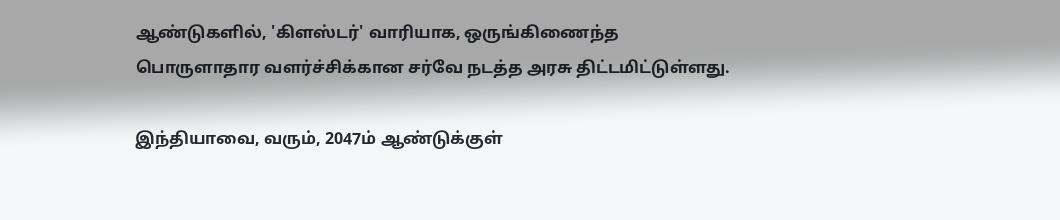ஆண்டுகளில், 'கிளஸ்டர்' வாரியாக, ஒருங்கிணைந்த பொருளாதார வளர்ச்சிக்கான சர்வே நடத்த அரசு திட்டமிட்டுள்ளது.

இந்தியாவை, வரும், 2047ம் ஆண்டுக்குள்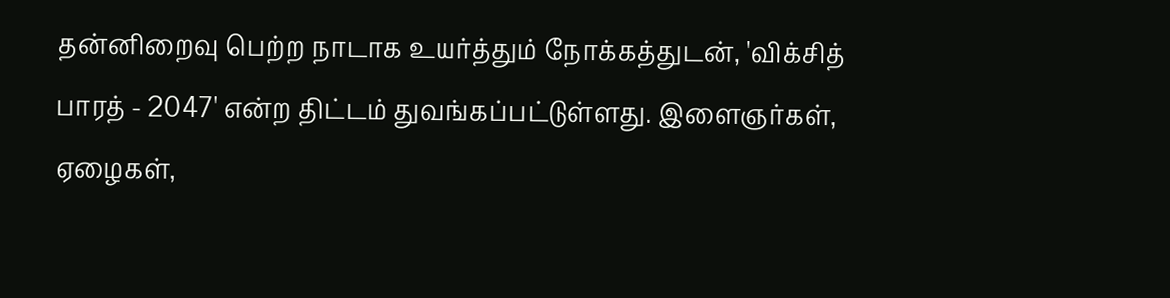தன்னிறைவு பெற்ற நாடாக உயர்த்தும் நோக்கத்துடன், 'விக்சித் பாரத் - 2047' என்ற திட்டம் துவங்கப்பட்டுள்ளது. இளைஞர்கள், ஏழைகள்,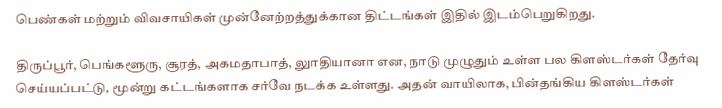பெண்கள் மற்றும் விவசாயிகள் முன்னேற்றத்துக்கான திட்டங்கள் இதில் இடம்பெறுகிறது.

திருப்பூர், பெங்களூரு, சூரத், அகமதாபாத், லுாதியானா என, நாடு முழுதும் உள்ள பல கிளஸ்டர்கள் தேர்வு செய்யப்பட்டு, மூன்று கட்டங்களாக சர்வே நடக்க உள்ளது. அதன் வாயிலாக, பின்தங்கிய கிளஸ்டர்கள்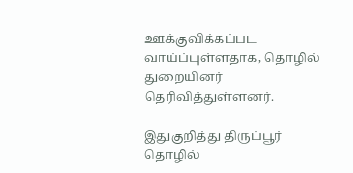ஊக்குவிக்கப்பட வாய்ப்புள்ளதாக, தொழில் துறையினர் தெரிவித்துள்ளனர்.

இதுகுறித்து திருப்பூர் தொழில்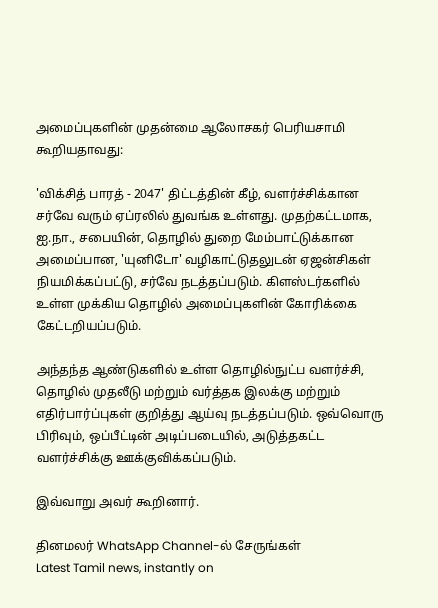அமைப்புகளின் முதன்மை ஆலோசகர் பெரியசாமி கூறியதாவது:

'விக்சித் பாரத் - 2047' திட்டத்தின் கீழ், வளர்ச்சிக்கான சர்வே வரும் ஏப்ரலில் துவங்க உள்ளது. முதற்கட்டமாக, ஐ.நா., சபையின், தொழில் துறை மேம்பாட்டுக்கான அமைப்பான, 'யுனிடோ' வழிகாட்டுதலுடன் ஏஜன்சிகள் நியமிக்கப்பட்டு, சர்வே நடத்தப்படும். கிளஸ்டர்களில் உள்ள முக்கிய தொழில் அமைப்புகளின் கோரிக்கை கேட்டறியப்படும்.

அந்தந்த ஆண்டுகளில் உள்ள தொழில்நுட்ப வளர்ச்சி, தொழில் முதலீடு மற்றும் வர்த்தக இலக்கு மற்றும் எதிர்பார்ப்புகள் குறித்து ஆய்வு நடத்தப்படும். ஒவ்வொரு பிரிவும், ஒப்பீட்டின் அடிப்படையில், அடுத்தகட்ட வளர்ச்சிக்கு ஊக்குவிக்கப்படும்.

இவ்வாறு அவர் கூறினார்.

தினமலர் WhatsApp Channel-ல் சேருங்கள்
Latest Tamil news, instantly on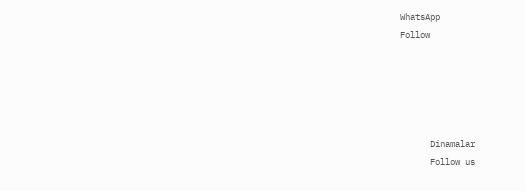WhatsApp
Follow





      Dinamalar
      Follow us